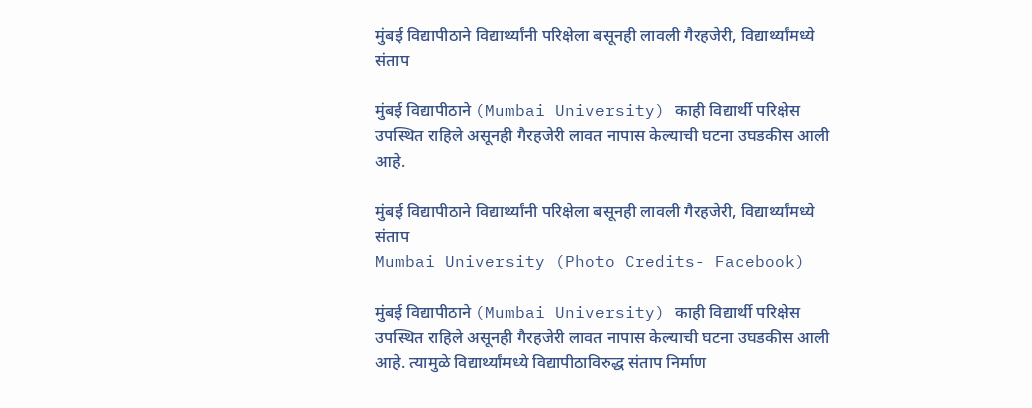मुंबई विद्यापीठाने विद्यार्थ्यांनी परिक्षेला बसूनही लावली गैरहजेरी, विद्यार्थ्यांमध्ये संताप

मुंबई विद्यापीठाने (Mumbai University) काही विद्यार्थी परिक्षेस उपस्थित राहिले असूनही गैरहजेरी लावत नापास केल्याची घटना उघडकीस आली आहे.

मुंबई विद्यापीठाने विद्यार्थ्यांनी परिक्षेला बसूनही लावली गैरहजेरी, विद्यार्थ्यांमध्ये संताप
Mumbai University (Photo Credits- Facebook)

मुंबई विद्यापीठाने (Mumbai University) काही विद्यार्थी परिक्षेस उपस्थित राहिले असूनही गैरहजेरी लावत नापास केल्याची घटना उघडकीस आली आहे. त्यामुळे विद्यार्थ्यांमध्ये विद्यापीठाविरुद्ध संताप निर्माण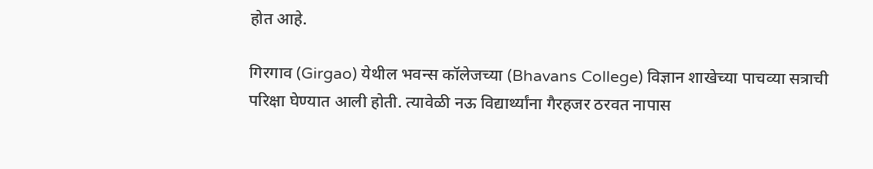होत आहे.

गिरगाव (Girgao) येथील भवन्स कॉलेजच्या (Bhavans College) विज्ञान शाखेच्या पाचव्या सत्राची परिक्षा घेण्यात आली होती. त्यावेळी नऊ विद्यार्थ्यांना गैरहजर ठरवत नापास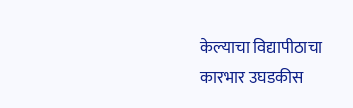केल्याचा विद्यापीठाचा कारभार उघडकीस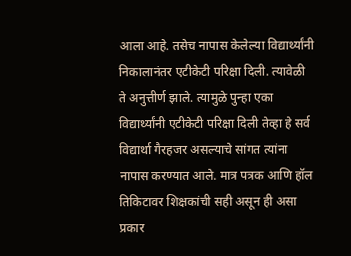आला आहे. तसेच नापास केलेल्या विद्यार्थ्यांनी निकालानंतर एटीकेटी परिक्षा दिली. त्यावेळी ते अनुत्तीर्ण झाले. त्यामुळे पुन्हा एका विद्यार्थ्यांनी एटीकेटी परिक्षा दिली तेव्हा हे सर्व विद्यार्था गैरहजर असल्याचे सांगत त्यांना नापास करण्यात आले. मात्र पत्रक आणि हॉल तिकिटावर शिक्षकांची सही असून ही असा प्रकार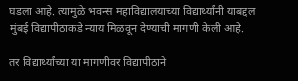घडला आहे. त्यामुळे भवन्स महाविद्यालयाच्या विद्यार्थ्यांनी याबद्दल मुंबई विद्यापीठाकडे न्याय मिळवून देण्याची मागणी केली आहे.

तर विद्यार्थ्यांच्या या मागणीवर विद्यापीठाने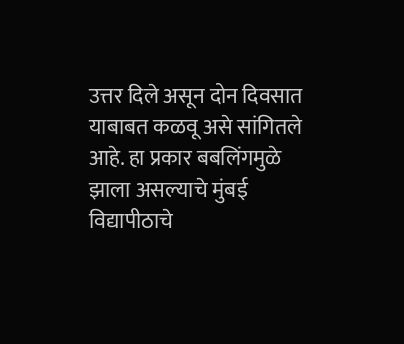उत्तर दिले असून दोन दिवसात याबाबत कळवू असे सांगितले आहे. हा प्रकार बबलिंगमुळे झाला असल्याचे मुंबई विद्यापीठाचे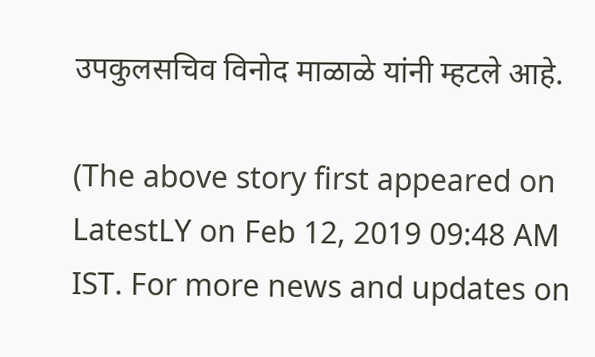उपकुलसचिव विनोद माळाळे यांनी म्हटले आहे.

(The above story first appeared on LatestLY on Feb 12, 2019 09:48 AM IST. For more news and updates on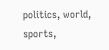politics, world, sports,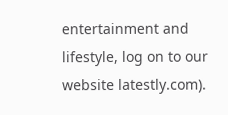entertainment and lifestyle, log on to our website latestly.com).